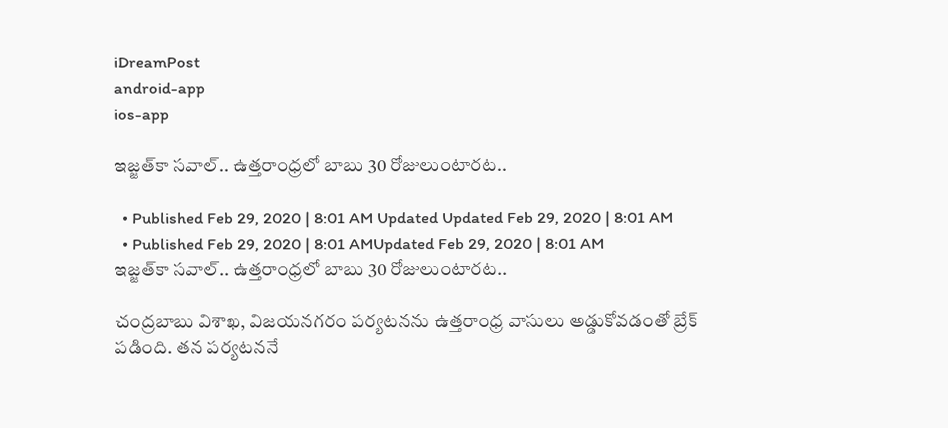iDreamPost
android-app
ios-app

ఇజ్జత్‌కా సవాల్‌.. ఉత్తరాంధ్రలో బాబు 30 రోజులుంటారట..

  • Published Feb 29, 2020 | 8:01 AM Updated Updated Feb 29, 2020 | 8:01 AM
  • Published Feb 29, 2020 | 8:01 AMUpdated Feb 29, 2020 | 8:01 AM
ఇజ్జత్‌కా సవాల్‌.. ఉత్తరాంధ్రలో బాబు 30 రోజులుంటారట..

చంద్రబాబు విశాఖ, విజయనగరం పర్యటనను ఉత్తరాంధ్ర వాసులు అడ్డుకోవడంతో బ్రేక్‌ పడింది. తన పర్యటననే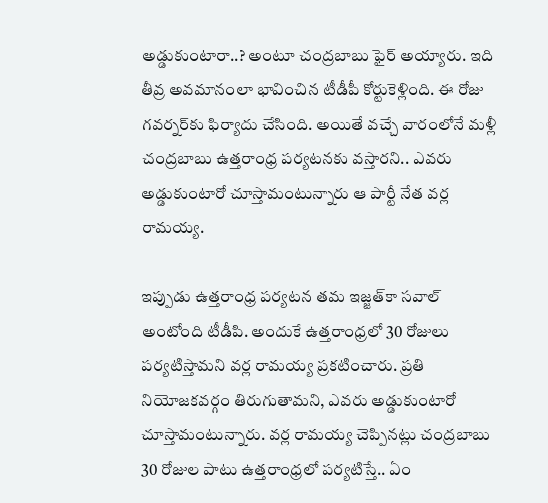అడ్డుకుంటారా..? అంటూ చంద్రబాబు ఫైర్‌ అయ్యారు. ఇది తీవ్ర అవమానంలా భావించిన టీడీపీ కోర్టుకెళ్లింది. ఈ రోజు గవర్నర్‌కు ఫిర్యాదు చేసింది. అయితే వచ్చే వారంలోనే మళ్లీ చంద్రబాబు ఉత్తరాంధ్ర పర్యటనకు వస్తారని.. ఎవరు అడ్డుకుంటారో చూస్తామంటున్నారు ఆ పార్టీ నేత వర్ల రామయ్య.

ఇప్పుడు ఉత్తరాంధ్ర పర్యటన తమ ఇజ్జత్‌కా సవాల్‌ అంటోంది టీడీపి. అందుకే ఉత్తరాంధ్రలో 30 రోజులు పర్యటిస్తామని వర్ల రామయ్య ప్రకటించారు. ప్రతి నియోజకవర్గం తిరుగుతామని, ఎవరు అడ్డుకుంటారో చూస్తామంటున్నారు. వర్ల రామయ్య చెప్పినట్లు చంద్రబాబు 30 రోజుల పాటు ఉత్తరాంధ్రలో పర్యటిస్తే.. ఏం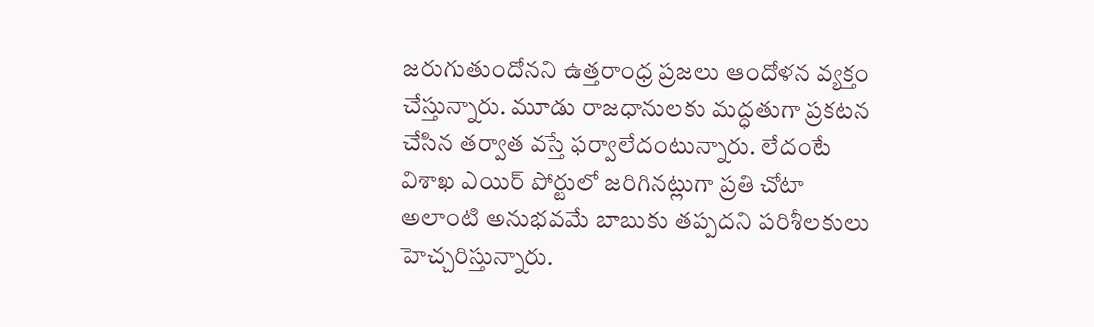జరుగుతుందోనని ఉత్తరాంధ్ర ప్రజలు ఆందోళన వ్యక్తం చేస్తున్నారు. మూడు రాజధానులకు మద్ధతుగా ప్రకటన చేసిన తర్వాత వస్తే ఫర్వాలేదంటున్నారు. లేదంటే విశాఖ ఎయిర్‌ పోర్టులో జరిగినట్లుగా ప్రతి చోటా అలాంటి అనుభవమే బాబుకు తప్పదని పరిశీలకులు హెచ్చరిస్తున్నారు.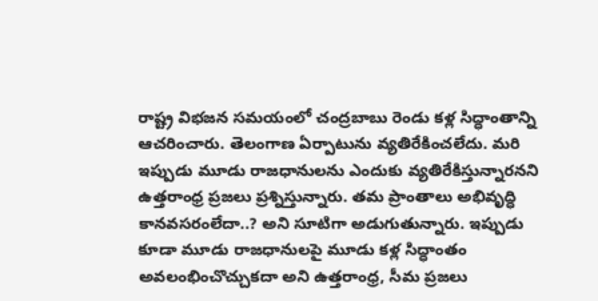రాష్ట్ర విభజన సమయంలో చంద్రబాబు రెండు కళ్ల సిద్ధాంతాన్ని ఆచరించారు. తెలంగాణ ఏర్పాటును వ్యతిరేకించలేదు. మరి ఇప్పుడు మూడు రాజధానులను ఎందుకు వ్యతిరేకిస్తున్నారనని ఉత్తరాంధ్ర ప్రజలు ప్రశ్నిస్తున్నారు. తమ ప్రాంతాలు అభివృద్ధి కానవసరంలేదా..? అని సూటిగా అడుగుతున్నారు. ఇప్పుడు కూడా మూడు రాజధానులపై మూడు కళ్ల సిద్ధాంతం అవలంభించొచ్చుకదా అని ఉత్తరాంధ్ర, సీమ ప్రజలు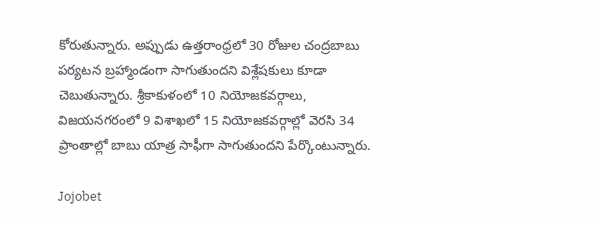కోరుతున్నారు. అప్పుడు ఉత్తరాంధ్రలో 30 రోజుల చంద్రబాబు పర్యటన బ్రహ్మాండంగా సాగుతుందని విశ్లేషకులు కూడా చెబుతున్నారు. శ్రీకాకుళంలో 10 నియోజకవర్గాలు, విజయనగరంలో 9 విశాఖలో 15 నియోజకవర్గాల్లో వెరసి 34 ప్రాంతాల్లో బాబు యాత్ర సాఫీగా సాగుతుందని పేర్కొంటున్నారు.

Jojobet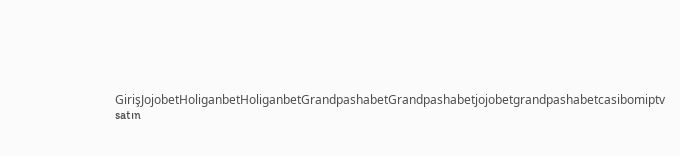GirişJojobetHoliganbetHoliganbetGrandpashabetGrandpashabetjojobetgrandpashabetcasibomiptv satın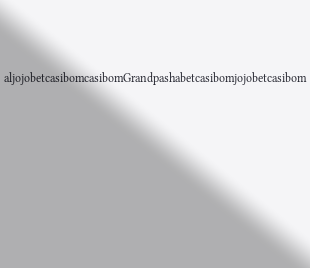aljojobetcasibomcasibomGrandpashabetcasibomjojobetcasibom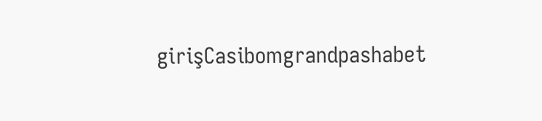girişCasibomgrandpashabet